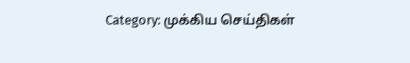Category: முக்கிய செய்திகள்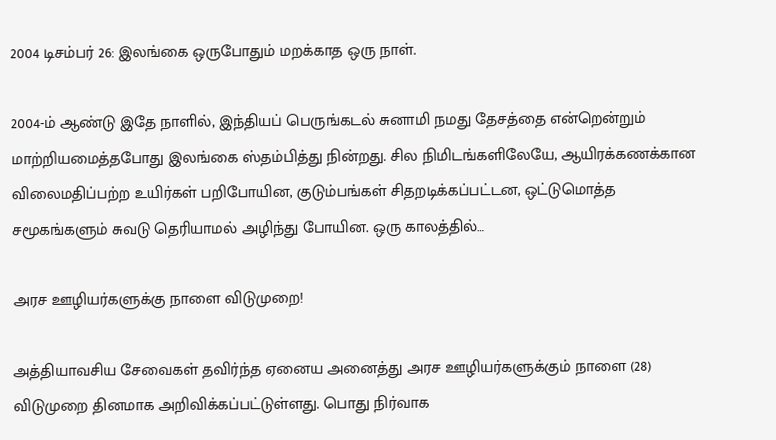2004 டிசம்பர் 26: இலங்கை ஒருபோதும் மறக்காத ஒரு நாள்.

2004-ம் ஆண்டு இதே நாளில், இந்தியப் பெருங்கடல் சுனாமி நமது தேசத்தை என்றென்றும் மாற்றியமைத்தபோது இலங்கை ஸ்தம்பித்து நின்றது. சில நிமிடங்களிலேயே, ஆயிரக்கணக்கான விலைமதிப்பற்ற உயிர்கள் பறிபோயின, குடும்பங்கள் சிதறடிக்கப்பட்டன, ஒட்டுமொத்த சமூகங்களும் சுவடு தெரியாமல் அழிந்து போயின. ஒரு காலத்தில்…

அரச ஊழியர்களுக்கு நாளை விடுமுறை!

அத்தியாவசிய சேவைகள் தவிர்ந்த ஏனைய அனைத்து அரச ஊழியர்களுக்கும் நாளை (28) விடுமுறை தினமாக அறிவிக்கப்பட்டுள்ளது. பொது நிர்வாக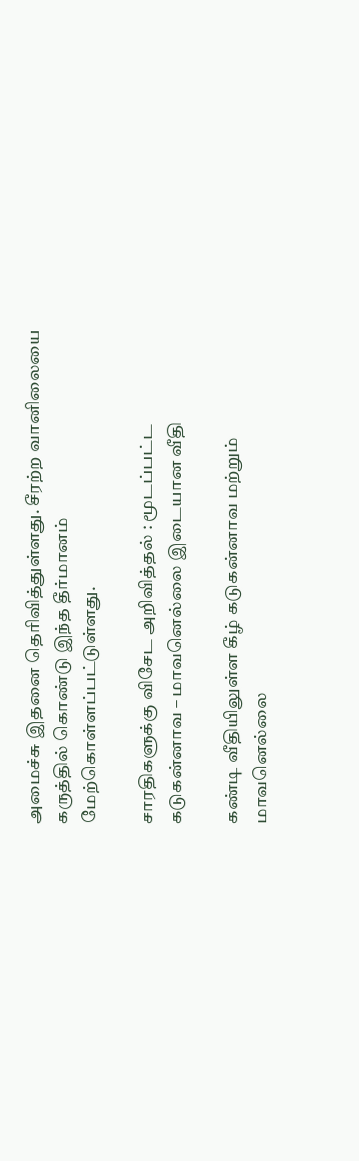அமைச்சு இதனை தெரிவித்துள்ளது. சீரற்ற வானிலையை கருத்தில் கொண்டு இந்த தீர்மானம் மேற்கொள்ளப்பட்டுள்ளது.

சாரதிகளுக்கு விசேட அறிவித்தல் : மூடப்பட்ட கடுகன்னாவ – மாவனெல்லை இடையான வீதி

கண்டி வீதியிலுள்ள கீழ் கடுகன்னாவ மற்றும் மாவனெல்லை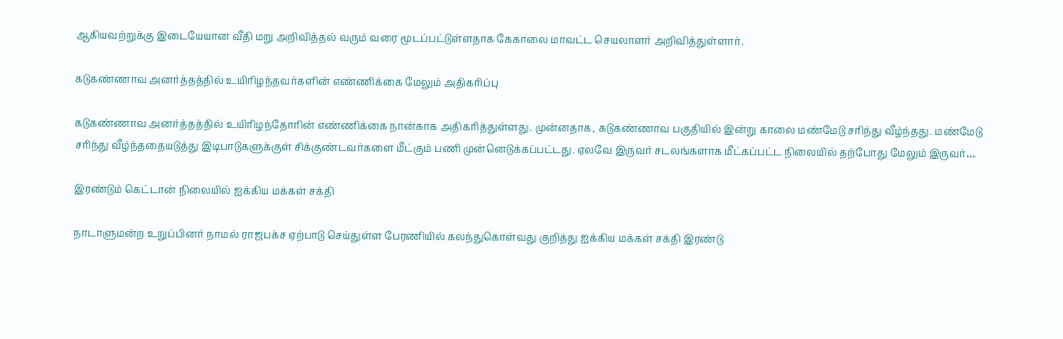ஆகியவற்றுக்கு இடையேயான வீதி மறு அறிவித்தல் வரும் வரை மூடப்பட்டுள்ளதாக கேகாலை மாவட்ட செயலாளர் அறிவித்துள்ளார்.

கடுகண்ணாவ அனர்த்தத்தில் உயிரிழந்தவர்களின் எண்ணிக்கை மேலும் அதிகரிப்பு

கடுகண்ணாவ அனர்த்தத்தில் உயிரிழந்தோரின் எண்ணிக்கை நான்காக அதிகரித்துள்ளது. முன்னதாக, கடுகண்ணாவ பகுதியில் இன்று காலை மண்மேடு சரிந்து வீழ்ந்தது. மண்மேடு சரிந்து வீழ்ந்ததையடுத்து இடிபாடுகளுக்குள் சிக்குண்டவர்களை மீட்கும் பணி முன்னெடுக்கப்பட்டது. ஏலவே இருவர் சடலங்களாக மீட்கப்பட்ட நிலையில் தற்போது மேலும் இருவர்…

இரண்டும் கெட்டான் நிலையில் ஐக்கிய மக்கள் சக்தி

நாடாளுமன்ற உறுப்பினர் நாமல் ராஜபக்ச ஏற்பாடு செய்துள்ள பேரணியில் கலந்துகொள்வது குறித்து ஐக்கிய மக்கள் சக்தி இரண்டு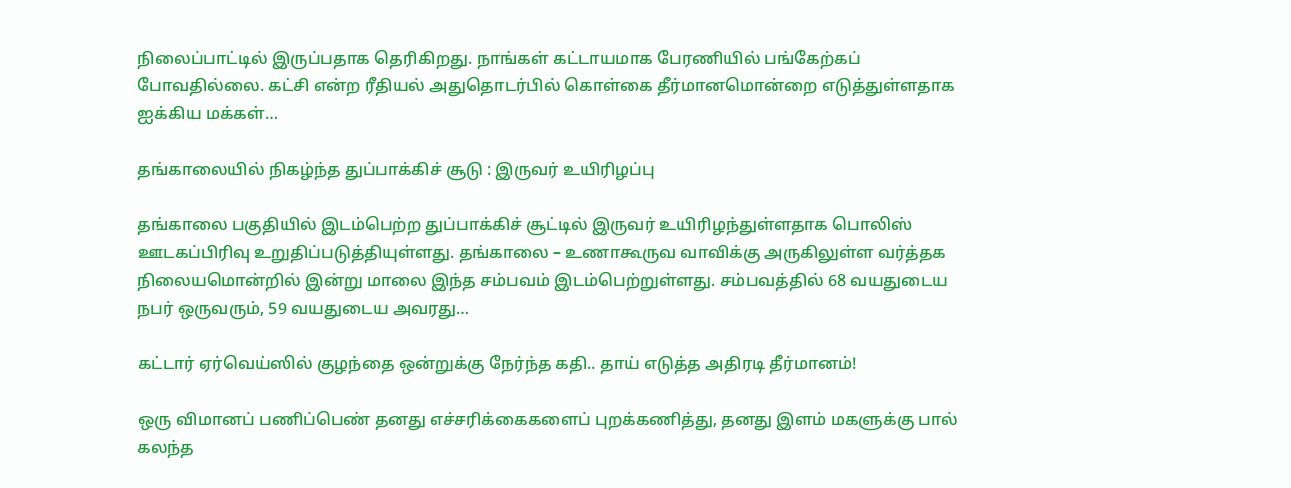நிலைப்பாட்டில் இருப்பதாக தெரிகிறது. நாங்கள் கட்டாயமாக பேரணியில் பங்கேற்கப் போவதில்லை. கட்சி என்ற ரீதியல் அதுதொடர்பில் கொள்கை தீர்மானமொன்றை எடுத்துள்ளதாக ஐக்கிய மக்கள்…

தங்காலையில் நிகழ்ந்த துப்பாக்கிச் சூடு : இருவர் உயிரிழப்பு

தங்காலை பகுதியில் இடம்பெற்ற துப்பாக்கிச் சூட்டில் இருவர் உயிரிழந்துள்ளதாக பொலிஸ் ஊடகப்பிரிவு உறுதிப்படுத்தியுள்ளது. தங்காலை – உணாகூருவ வாவிக்கு அருகிலுள்ள வர்த்தக நிலையமொன்றில் இன்று மாலை இந்த சம்பவம் இடம்பெற்றுள்ளது. சம்பவத்தில் 68 வயதுடைய நபர் ஒருவரும், 59 வயதுடைய அவரது…

கட்டார் ஏர்வெய்ஸில் குழந்தை ஒன்றுக்கு நேர்ந்த கதி.. தாய் எடுத்த அதிரடி தீர்மானம்!

ஒரு விமானப் பணிப்பெண் தனது எச்சரிக்கைகளைப் புறக்கணித்து, தனது இளம் மகளுக்கு பால் கலந்த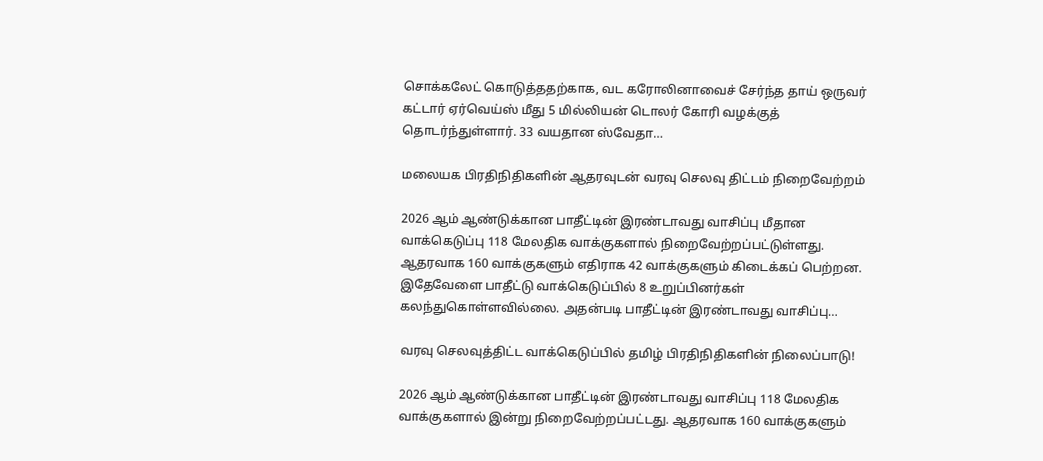சொக்கலேட் கொடுத்ததற்காக, வட கரோலினாவைச் சேர்ந்த தாய் ஒருவர் கட்டார் ஏர்வெய்ஸ் மீது 5 மில்லியன் டொலர் கோரி வழக்குத் தொடர்ந்துள்ளார். 33 வயதான ஸ்வேதா…

மலையக பிரதிநிதிகளின் ஆதரவுடன் வரவு செலவு திட்டம் நிறைவேற்றம்

2026 ஆம் ஆண்டுக்கான பாதீட்டின் இரண்டாவது வாசிப்பு மீதான வாக்கெடுப்பு 118 மேலதிக வாக்குகளால் நிறைவேற்றப்பட்டுள்ளது. ஆதரவாக 160 வாக்குகளும் எதிராக 42 வாக்குகளும் கிடைக்கப் பெற்றன. இதேவேளை பாதீட்டு வாக்கெடுப்பில் 8 உறுப்பினர்கள் கலந்துகொள்ளவில்லை. அதன்படி பாதீட்டின் இரண்டாவது வாசிப்பு…

வரவு செலவுத்திட்ட வாக்கெடுப்பில் தமிழ் பிரதிநிதிகளின் நிலைப்பாடு!

2026 ஆம் ஆண்டுக்கான பாதீட்டின் இரண்டாவது வாசிப்பு 118 மேலதிக வாக்குகளால் இன்று நிறைவேற்றப்பட்டது. ஆதரவாக 160 வாக்குகளும்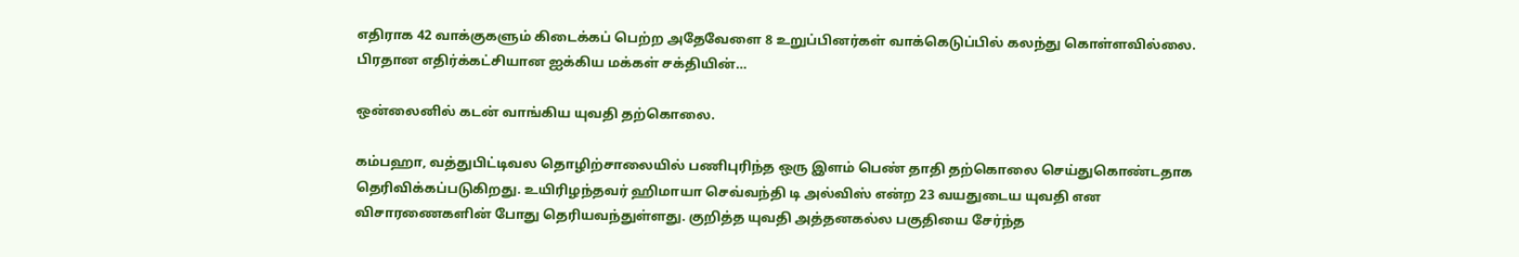எதிராக 42 வாக்குகளும் கிடைக்கப் பெற்ற அதேவேளை 8 உறுப்பினர்கள் வாக்கெடுப்பில் கலந்து கொள்ளவில்லை. பிரதான எதிர்க்கட்சியான ஐக்கிய மக்கள் சக்தியின்…

ஒன்லைனில் கடன் வாங்கிய யுவதி தற்கொலை.

கம்பஹா, வத்துபிட்டிவல தொழிற்சாலையில் பணிபுரிந்த ஒரு இளம் பெண் தாதி தற்கொலை செய்துகொண்டதாக தெரிவிக்கப்படுகிறது. உயிரிழந்தவர் ஹிமாயா செவ்வந்தி டி அல்விஸ் என்ற 23 வயதுடைய யுவதி என விசாரணைகளின் போது தெரியவந்துள்ளது. குறித்த யுவதி அத்தனகல்ல பகுதியை சேர்ந்த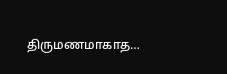திருமணமாகாத…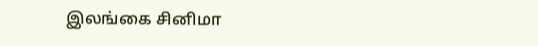இலங்கை சினிமா